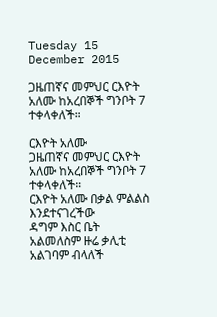Tuesday 15 December 2015

ጋዜጠኛና መምህር ርእዮት አለሙ ከአረበኞች ግንቦት 7 ተቀላቀለች።

ርእዮት አለሙ
ጋዜጠኛና መምህር ርእዮት አለሙ ከአረበኞች ግንቦት 7 ተቀላቀለች።
ርእዮት አለሙ በቃል ምልልስ እንደተናገረችው
ዳግም እስር ቤት አልመለስም ዙሬ ቃሊቲ አልገባም ብላለች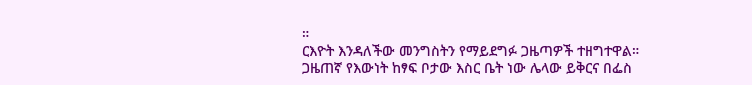።
ርእዮት እንዳለችው መንግስትን የማይደግፉ ጋዜጣዎች ተዘግተዋል።
ጋዜጠኛ የእውነት ከፃፍ ቦታው እስር ቤት ነው ሌላው ይቅርና በፌስ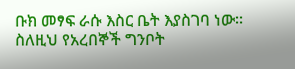ቡክ መፃፍ ራሱ እስር ቤት እያስገባ ነው።
ስለዚህ የአረበኞች ግንቦት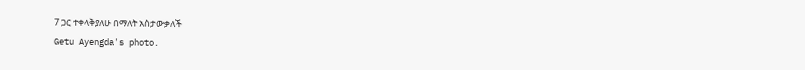7 ጋር ተቀላቅያለሁ በማለት አስታውቃለች
Getu Ayengda's photo.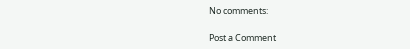No comments:

Post a Comment